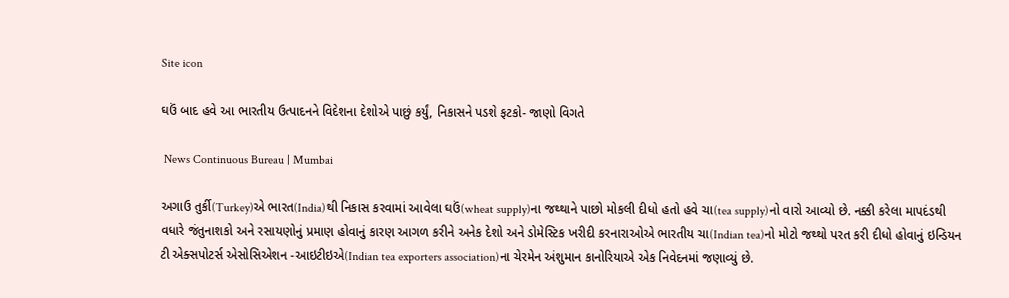Site icon

ઘઉં બાદ હવે આ ભારતીય ઉત્પાદનને વિદેશના દેશોએ પાછું કર્યું, નિકાસને પડશે ફટકો- જાણો વિગતે

 News Continuous Bureau | Mumbai

અગાઉ તુર્કી(Turkey)એ ભારત(India)થી નિકાસ કરવામાં આવેલા ઘઉં(wheat supply)ના જથ્થાને પાછો મોકલી દીધો હતો હવે ચા(tea supply)નો વારો આવ્યો છે. નક્કી કરેલા માપદંડથી વધારે જંતુનાશકો અને રસાયણોનું પ્રમાણ હોવાનું કારણ આગળ કરીને અનેક દેશો અને ડોમેસ્ટિક ખરીદી કરનારાઓએ ભારતીય ચા(Indian tea)નો મોટો જથ્થો પરત કરી દીધો હોવાનું ઇન્ડિયન ટી એક્સપોટર્સ એસોસિએશન -આઇટીઇએ(Indian tea exporters association)ના ચેરમેન અંશુમાન કાનોરિયાએ એક નિવેદનમાં જણાવ્યું છે.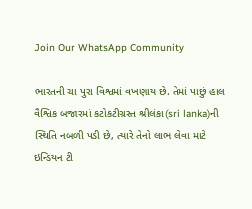Join Our WhatsApp Community

ભારતની ચા પુરા વિશ્વમાં વખણાય છે. તેમાં પાછું હાલ વૈશ્વિક બજારમાં કટોકટીગ્રસ્ત શ્રીલંકા(sri lanka)ની સ્થિતિ નબળી પડી છે, ત્યારે તેનો લાભ લેવા માટે ઇન્ડિયન ટી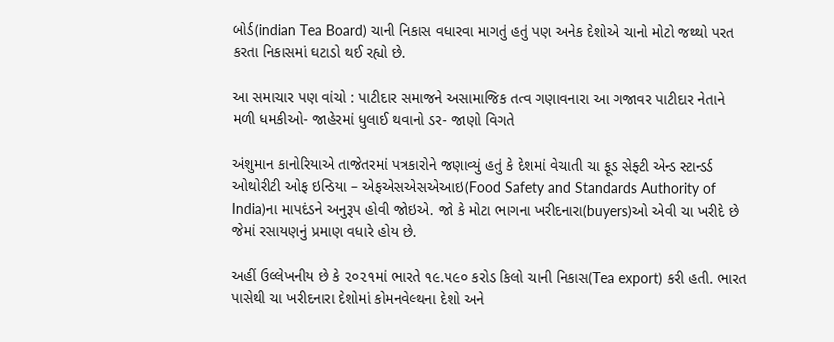બોર્ડ(indian Tea Board) ચાની નિકાસ વધારવા માગતું હતું પણ અનેક દેશોએ ચાનો મોટો જથ્થો પરત કરતા નિકાસમાં ઘટાડો થઈ રહ્યો છે.

આ સમાચાર પણ વાંચો : પાટીદાર સમાજને અસામાજિક તત્વ ગણાવનારા આ ગજાવર પાટીદાર નેતાને મળી ધમકીઓ- જાહેરમાં ધુલાઈ થવાનો ડર- જાણો વિગતે

અંશુમાન કાનોરિયાએ તાજેતરમાં પત્રકારોને જણાવ્યું હતું કે દેશમાં વેચાતી ચા ફૂડ સેફ્ટી એન્ડ સ્ટાન્ડર્ડ ઓથોરીટી ઓફ ઇન્ડિયા – એફએસએસએઆઇ(Food Safety and Standards Authority of India)ના માપદંડને અનુરૂપ હોવી જોઇએ. જો કે મોટા ભાગના ખરીદનારા(buyers)ઓ એવી ચા ખરીદે છે જેમાં રસાયણનું પ્રમાણ વધારે હોય છે.

અહીં ઉલ્લેખનીય છે કે ૨૦૨૧માં ભારતે ૧૯.૫૯૦ કરોડ કિલો ચાની નિકાસ(Tea export) કરી હતી. ભારત પાસેથી ચા ખરીદનારા દેશોમાં કોમનવેલ્થના દેશો અને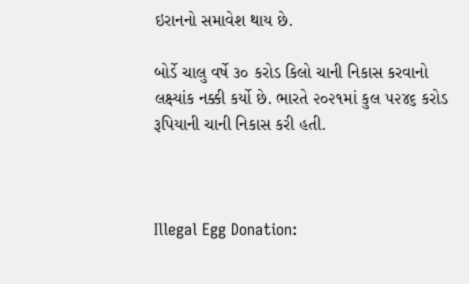ઇરાનનો સમાવેશ થાય છે.

બોર્ડે ચાલુ વર્ષે ૩૦ કરોડ કિલો ચાની નિકાસ કરવાનો લક્ષ્‍યાંક નક્કી કર્યો છે. ભારતે ૨૦૨૧માં કુલ ૫૨૪૬ કરોડ રૂપિયાની ચાની નિકાસ કરી હતી.



Illegal Egg Donation: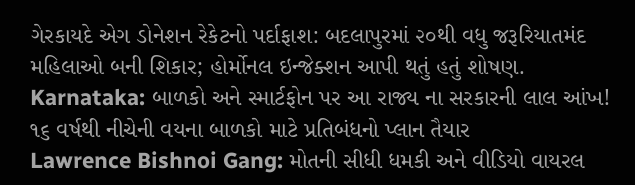ગેરકાયદે એગ ડોનેશન રેકેટનો પર્દાફાશ: બદલાપુરમાં ૨૦થી વધુ જરૂરિયાતમંદ મહિલાઓ બની શિકાર; હોર્મોનલ ઇન્જેક્શન આપી થતું હતું શોષણ.
Karnataka: બાળકો અને સ્માર્ટફોન પર આ રાજ્ય ના સરકારની લાલ આંખ! ૧૬ વર્ષથી નીચેની વયના બાળકો માટે પ્રતિબંધનો પ્લાન તૈયાર
Lawrence Bishnoi Gang: મોતની સીધી ધમકી અને વીડિયો વાયરલ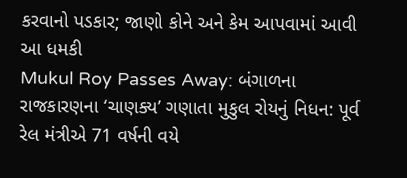કરવાનો પડકાર; જાણો કોને અને કેમ આપવામાં આવી આ ધમકી
Mukul Roy Passes Away: બંગાળના રાજકારણના ‘ચાણક્ય’ ગણાતા મુકુલ રોયનું નિધન: પૂર્વ રેલ મંત્રીએ 71 વર્ષની વયે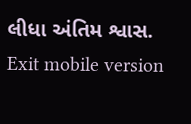લીધા અંતિમ શ્વાસ.
Exit mobile version